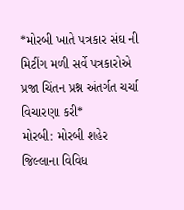*મોરબી ખાતે પત્રકાર સંઘ ની મિટીંગ મળી સર્વે પત્રકારોએ પ્રજા ચિંતન પ્રશ્ન અંતર્ગત ચર્ચા વિચારણા કરી*
મોરબી: મોરબી શહેર જિલ્લાના વિવિધ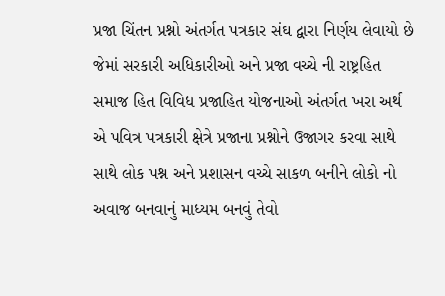પ્રજા ચિંતન પ્રશ્નો અંતર્ગત પત્રકાર સંઘ દ્વારા નિર્ણય લેવાયો છે જેમાં સરકારી અધિકારીઓ અને પ્રજા વચ્ચે ની રાષ્ટ્રહિત સમાજ હિત વિવિધ પ્રજાહિત યોજનાઓ અંતર્ગત ખરા અર્થ એ પવિત્ર પત્રકારી ક્ષેત્રે પ્રજાના પ્રશ્નોને ઉજાગર કરવા સાથે સાથે લોક પશ્ન અને પ્રશાસન વચ્ચે સાકળ બનીને લોકો નો અવાજ બનવાનું માધ્યમ બનવું તેવો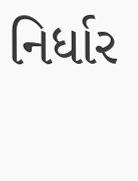નિર્ધાર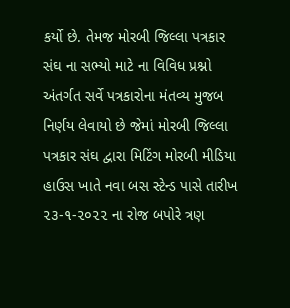કર્યો છે. તેમજ મોરબી જિલ્લા પત્રકાર સંઘ ના સભ્યો માટે ના વિવિધ પ્રશ્નો અંતર્ગત સર્વે પત્રકારોના મંતવ્ય મુજબ નિર્ણય લેવાયો છે જેમાં મોરબી જિલ્લા પત્રકાર સંઘ દ્વારા મિટિંગ મોરબી મીડિયા હાઉસ ખાતે નવા બસ સ્ટેન્ડ પાસે તારીખ ૨૩-૧-૨૦૨૨ ના રોજ બપોરે ત્રણ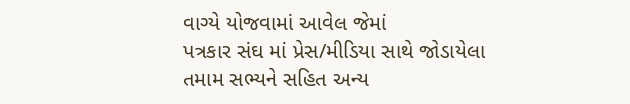વાગ્યે યોજવામાં આવેલ જેમાં
પત્રકાર સંઘ માં પ્રેસ/મીડિયા સાથે જોડાયેલા તમામ સભ્યને સહિત અન્ય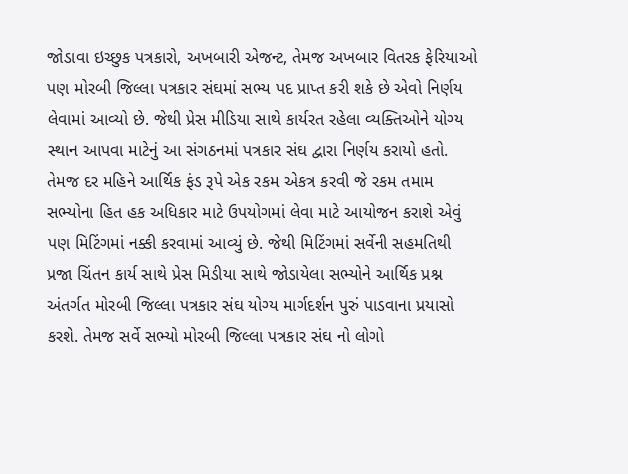જોડાવા ઇચ્છુક પત્રકારો, અખબારી એજન્ટ, તેમજ અખબાર વિતરક ફેરિયાઓ પણ મોરબી જિલ્લા પત્રકાર સંઘમાં સભ્ય પદ પ્રાપ્ત કરી શકે છે એવો નિર્ણય લેવામાં આવ્યો છે. જેથી પ્રેસ મીડિયા સાથે કાર્યરત રહેલા વ્યક્તિઓને યોગ્ય સ્થાન આપવા માટેનું આ સંગઠનમાં પત્રકાર સંઘ દ્વારા નિર્ણય કરાયો હતો. તેમજ દર મહિને આર્થિક ફંડ રૂપે એક રકમ એકત્ર કરવી જે રકમ તમામ સભ્યોના હિત હક અધિકાર માટે ઉપયોગમાં લેવા માટે આયોજન કરાશે એવું પણ મિટિંગમાં નક્કી કરવામાં આવ્યું છે. જેથી મિટિંગમાં સર્વેની સહમતિથી પ્રજા ચિંતન કાર્ય સાથે પ્રેસ મિડીયા સાથે જોડાયેલા સભ્યોને આર્થિક પ્રશ્ન અંતર્ગત મોરબી જિલ્લા પત્રકાર સંઘ યોગ્ય માર્ગદર્શન પુરું પાડવાના પ્રયાસો કરશે. તેમજ સર્વે સભ્યો મોરબી જિલ્લા પત્રકાર સંઘ નો લોગો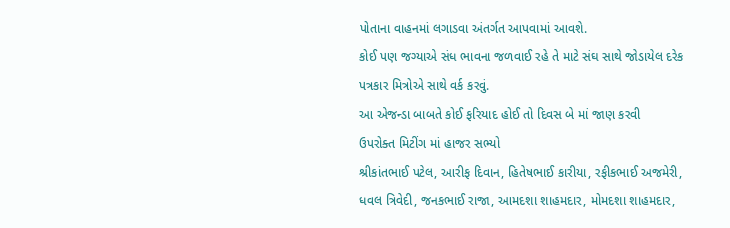પોતાના વાહનમાં લગાડવા અંતર્ગત આપવામાં આવશે.
કોઈ પણ જગ્યાએ સંધ ભાવના જળવાઈ રહે તે માટે સંઘ સાથે જોડાયેલ દરેક પત્રકાર મિત્રોએ સાથે વર્ક કરવું.
આ એજન્ડા બાબતે કોઈ ફરિયાદ હોઈ તો દિવસ બે માં જાણ કરવી
ઉપરોક્ત મિટીંગ માં હાજર સભ્યો
શ્રીકાંતભાઈ પટેલ, આરીફ દિવાન, હિતેષભાઈ કારીયા, રફીકભાઈ અજમેરી, ધવલ ત્રિવેદી, જનકભાઈ રાજા, આમદશા શાહમદાર, મોમદશા શાહમદાર,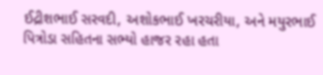ઈદ્રીશભાઈ સરવદી, અશોકભાઈ ખરચરીયા, અને મયુરભાઈ પિત્રોડા સહિતના સભ્યો હાજર રહા હતા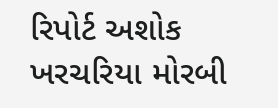રિપોર્ટ અશોક ખરચરિયા મોરબી